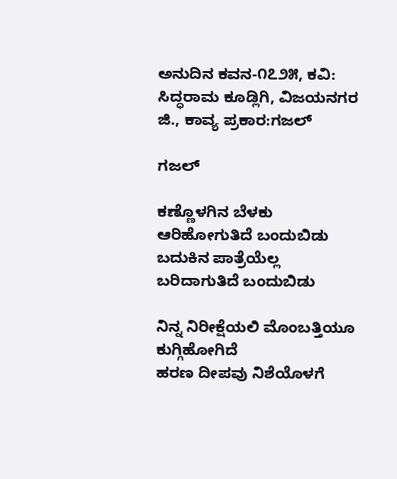ಅನುದಿನ ಕವನ-೧೭೨೫, ಕವಿ: ಸಿದ್ಧರಾಮ‌ ಕೂಡ್ಲಿಗಿ, ವಿಜಯನಗರ ಜಿ., ಕಾವ್ಯ ಪ್ರಕಾರ:ಗಜಲ್

ಗಜಲ್

ಕಣ್ಣೊಳಗಿನ ಬೆಳಕು ಆರಿಹೋಗುತಿದೆ ಬಂದುಬಿಡು
ಬದುಕಿನ ಪಾತ್ರೆಯೆಲ್ಲ ಬರಿದಾಗುತಿದೆ ಬಂದುಬಿಡು

ನಿನ್ನ ನಿರೀಕ್ಷೆಯಲಿ ಮೊಂಬತ್ತಿಯೂ ಕುಗ್ಗಿಹೋಗಿದೆ
ಹರಣ ದೀಪವು ನಿಶೆಯೊಳಗೆ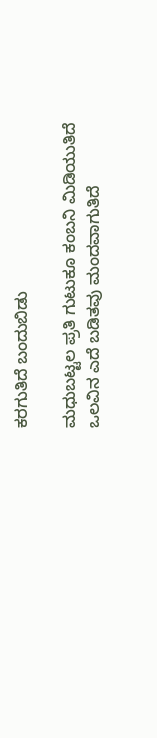ಕರಗುತಿದೆ ಬಂದುಬಿಡು

ಮಧುಬಟ್ಟಲ ಪ್ರತಿ ಗುಟುಕೂ ಕಂಬನಿ ಮಿಡಿಯುತಿದೆ
ಒಲವಿನ ಎದೆ ಬಡಿತವು ಮಂದವಾಗುತಿದೆ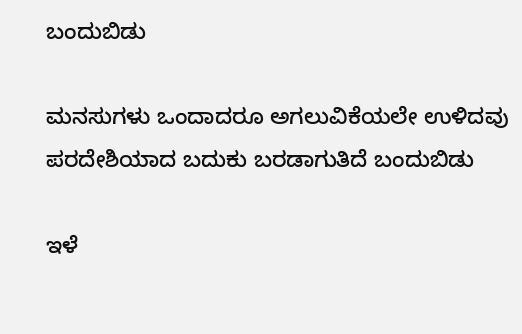ಬಂದುಬಿಡು

ಮನಸುಗಳು ಒಂದಾದರೂ ಅಗಲುವಿಕೆಯಲೇ ಉಳಿದವು
ಪರದೇಶಿಯಾದ ಬದುಕು ಬರಡಾಗುತಿದೆ ಬಂದುಬಿಡು

ಇಳೆ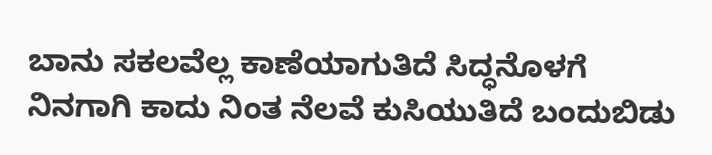ಬಾನು ಸಕಲವೆಲ್ಲ ಕಾಣೆಯಾಗುತಿದೆ ಸಿದ್ಧನೊಳಗೆ
ನಿನಗಾಗಿ ಕಾದು ನಿಂತ ನೆಲವೆ ಕುಸಿಯುತಿದೆ ಬಂದುಬಿಡು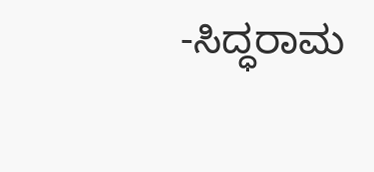-ಸಿದ್ಧರಾಮ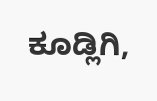ಕೂಡ್ಲಿಗಿ,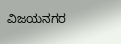ವಿಜಯನಗರ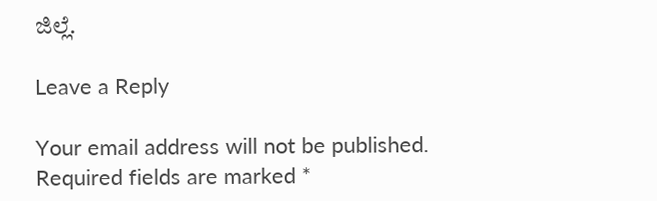ಜಿಲ್ಲೆ.

Leave a Reply

Your email address will not be published. Required fields are marked *